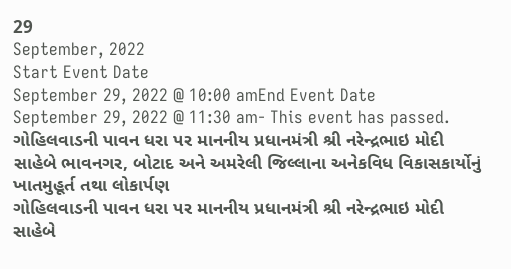29
September, 2022
Start Event Date
September 29, 2022 @ 10:00 amEnd Event Date
September 29, 2022 @ 11:30 am- This event has passed.
ગોહિલવાડની પાવન ધરા પર માનનીય પ્રધાનમંત્રી શ્રી નરેન્દ્રભાઇ મોદી સાહેબે ભાવનગર, બોટાદ અને અમરેલી જિલ્લાના અનેકવિધ વિકાસકાર્યોનું ખાતમુહૂર્ત તથા લોકાર્પણ
ગોહિલવાડની પાવન ધરા પર માનનીય પ્રધાનમંત્રી શ્રી નરેન્દ્રભાઇ મોદી સાહેબે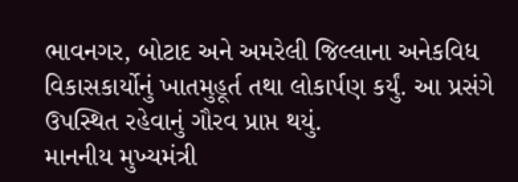ભાવનગર, બોટાદ અને અમરેલી જિલ્લાના અનેકવિધ વિકાસકાર્યોનું ખાતમુહૂર્ત તથા લોકાર્પણ કર્યું. આ પ્રસંગે ઉપસ્થિત રહેવાનું ગૌરવ પ્રાપ્ત થયું.
માનનીય મુખ્યમંત્રી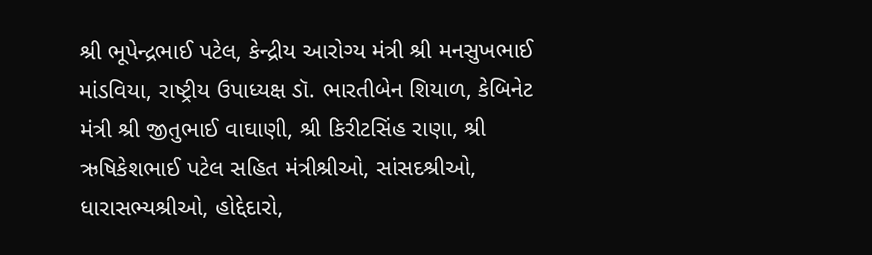શ્રી ભૂપેન્દ્રભાઈ પટેલ, કેન્દ્રીય આરોગ્ય મંત્રી શ્રી મનસુખભાઈ માંડવિયા, રાષ્ટ્રીય ઉપાધ્યક્ષ ડૉ. ભારતીબેન શિયાળ, કેબિનેટ મંત્રી શ્રી જીતુભાઈ વાઘાણી, શ્રી કિરીટસિંહ રાણા, શ્રી ઋષિકેશભાઈ પટેલ સહિત મંત્રીશ્રીઓ, સાંસદશ્રીઓ, ધારાસભ્યશ્રીઓ, હોદ્દેદારો,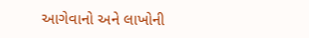આગેવાનો અને લાખોની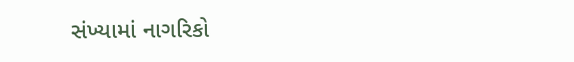સંખ્યામાં નાગરિકો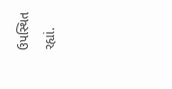ઉપસ્થિત રહ્યાં.